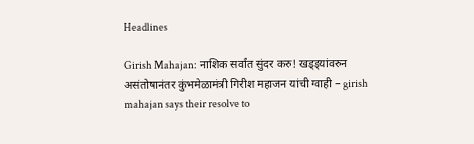Headlines

Girish Mahajan: नाशिक सर्वांत सुंदर करु! खड्ड्यांवरुन असंतोषानंतर कुंभमेळामंत्री गिरीश महाजन यांची ग्वाही – girish mahajan says their resolve to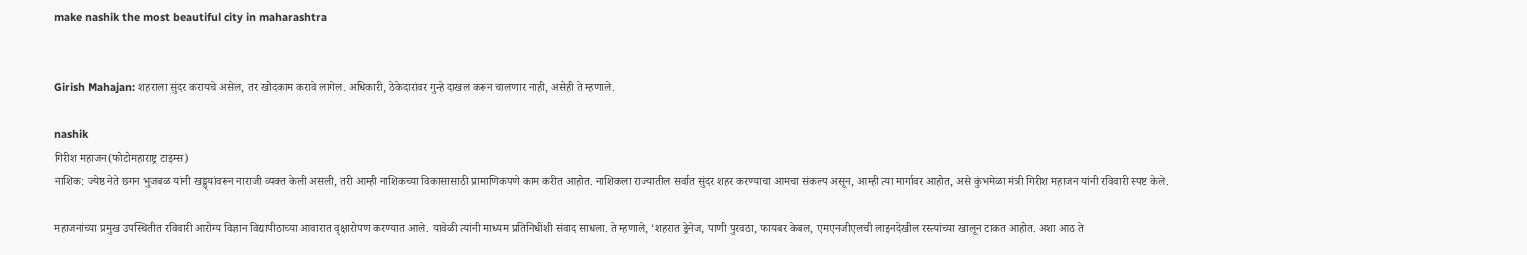make nashik the most beautiful city in maharashtra


Girish Mahajan: शहराला सुंदर करायचे असेल, तर खोदकाम करावे लागेल. अधिकारी, ठेकेदारांवर गुन्हे दाखल करून चालणार नाही, असेही ते म्हणाले.

nashik
गिरीश महाजन(फोटोमहाराष्ट्र टाइम्स)
नाशिक: ज्येष्ठ नेते छगन भुजबळ यांनी खड्ड्यांवरून नाराजी व्यक्त केली असली, तरी आम्ही नाशिकच्या विकासासाठी प्रामाणिकपणे काम करीत आहोत. नाशिकला राज्यातील सर्वात सुंदर शहर करण्याचा आमचा संकल्प असून, आम्ही त्या मार्गावर आहोत, असे कुंभमेळा मंत्री गिरीश महाजन यांनी रविवारी स्पष्ट केले.

महाजनांच्या प्रमुख उपस्थितीत रविवारी आरोग्य विज्ञान विद्यापीठाच्या आवारात वृक्षारोपण करण्यात आले. यावेळी त्यांनी माध्यम प्रतिनिधींशी संवाद साधला. ते म्हणाले, ‘शहरात ड्रेनेज, पाणी पुरवठा, फायबर केबल, एमएनजीएलची लाइनदेखील रस्त्यांच्या खालून टाकत आहोत. अशा आठ ते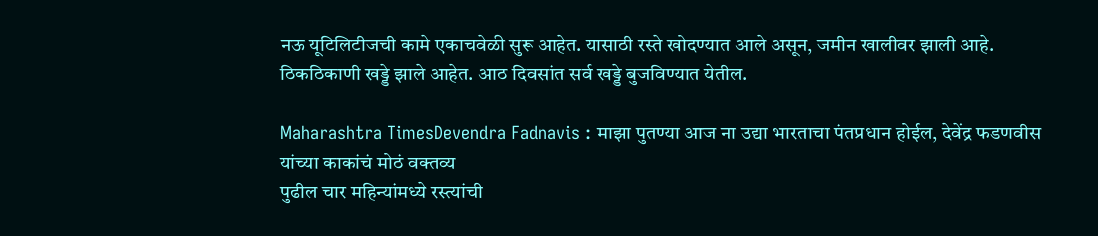नऊ यूटिलिटीजची कामे एकाचवेळी सुरू आहेत. यासाठी रस्ते खोदण्यात आले असून, जमीन खालीवर झाली आहे. ठिकठिकाणी खड्डे झाले आहेत. आठ दिवसांत सर्व खड्डे बुजविण्यात येतील.

Maharashtra TimesDevendra Fadnavis : माझा पुतण्या आज ना उद्या भारताचा पंतप्रधान होईल, देवेंद्र फडणवीस यांच्या काकांचं मोठं वक्तव्य
पुढील चार महिन्यांमध्ये रस्त्यांची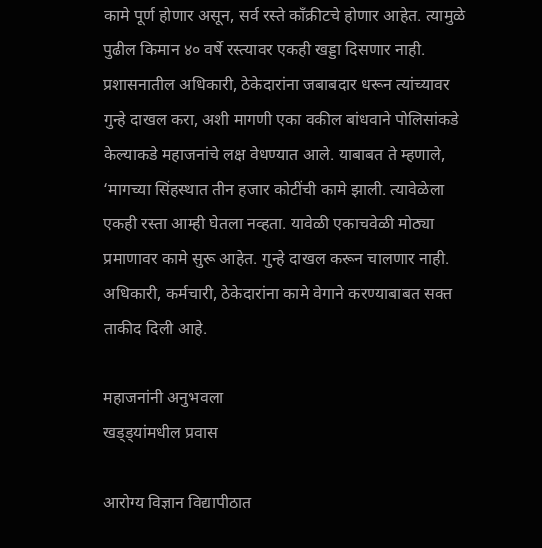कामे पूर्ण होणार असून, सर्व रस्ते काँक्रीटचे होणार आहेत. त्यामुळे पुढील किमान ४० वर्षे रस्त्यावर एकही खड्डा दिसणार नाही. प्रशासनातील अधिकारी, ठेकेदारांना जबाबदार धरून त्यांच्यावर गुन्हे दाखल करा, अशी मागणी एका वकील बांधवाने पोलिसांकडे केल्याकडे महाजनांचे लक्ष वेधण्यात आले. याबाबत ते म्हणाले, ‘मागच्या सिंहस्थात तीन हजार कोटींची कामे झाली. त्यावेळेला एकही रस्ता आम्ही घेतला नव्हता. यावेळी एकाचवेळी मोठ्या प्रमाणावर कामे सुरू आहेत. गुन्हे दाखल करून चालणार नाही. अधिकारी, कर्मचारी, ठेकेदारांना कामे वेगाने करण्याबाबत सक्त ताकीद दिली आहे.

महाजनांनी अनुभवला
खड्ड्यांमधील प्रवास

आरोग्य विज्ञान विद्यापीठात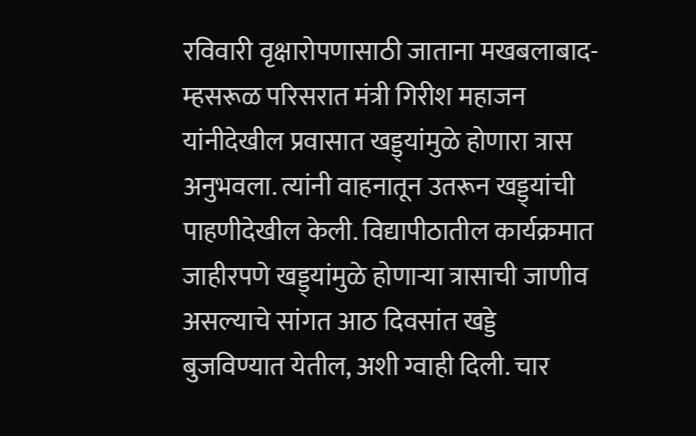रविवारी वृक्षारोपणासाठी जाताना मखबलाबाद-म्हसरूळ परिसरात मंत्री गिरीश महाजन यांनीदेखील प्रवासात खड्ड्यांमुळे होणारा त्रास अनुभवला. त्यांनी वाहनातून उतरून खड्ड्यांची पाहणीदेखील केली. विद्यापीठातील कार्यक्रमात जाहीरपणे खड्ड्यांमुळे होणाऱ्या त्रासाची जाणीव असल्याचे सांगत आठ दिवसांत खड्डे बुजविण्यात येतील, अशी ग्वाही दिली. चार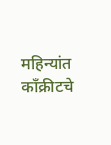महिन्यांत काँक्रीटचे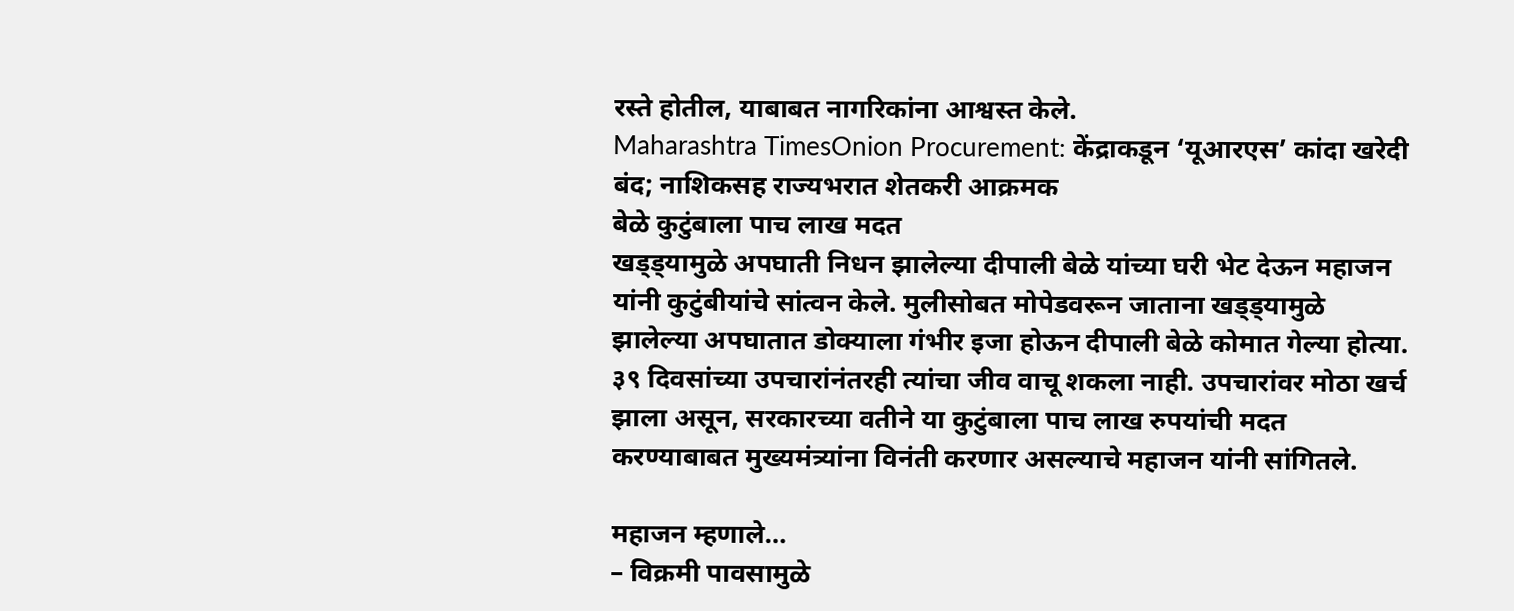रस्ते होतील, याबाबत नागरिकांना आश्वस्त केले.
Maharashtra TimesOnion Procurement: केंद्राकडून ‘यूआरएस’ कांदा खरेदी बंद; नाशिकसह राज्यभरात शेतकरी आक्रमक
बेळे कुटुंबाला पाच लाख मदत
खड्ड्यामुळे अपघाती निधन झालेल्या दीपाली बेळे यांच्या घरी भेट देऊन महाजन यांनी कुटुंबीयांचे सांत्वन केले. मुलीसोबत मोपेडवरून जाताना खड्ड्यामुळे झालेल्या अपघातात डोक्याला गंभीर इजा होऊन दीपाली बेळे कोमात गेल्या होत्या. ३९ दिवसांच्या उपचारांनंतरही त्यांचा जीव वाचू शकला नाही. उपचारांवर मोठा खर्च झाला असून, सरकारच्या वतीने या कुटुंबाला पाच लाख रुपयांची मदत करण्याबाबत मुख्यमंत्र्यांना विनंती करणार असल्याचे महाजन यांनी सांगितले.

महाजन म्हणाले…
– विक्रमी पावसामुळे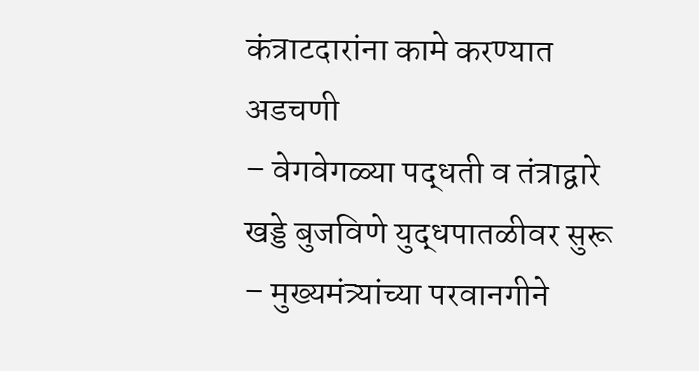कंत्राटदारांना कामे करण्यात अडचणी
– वेगवेगळ्या पद्धती व तंत्राद्वारे खड्डे बुजविणे युद्धपातळीवर सुरू
– मुख्यमंत्र्यांच्या परवानगीने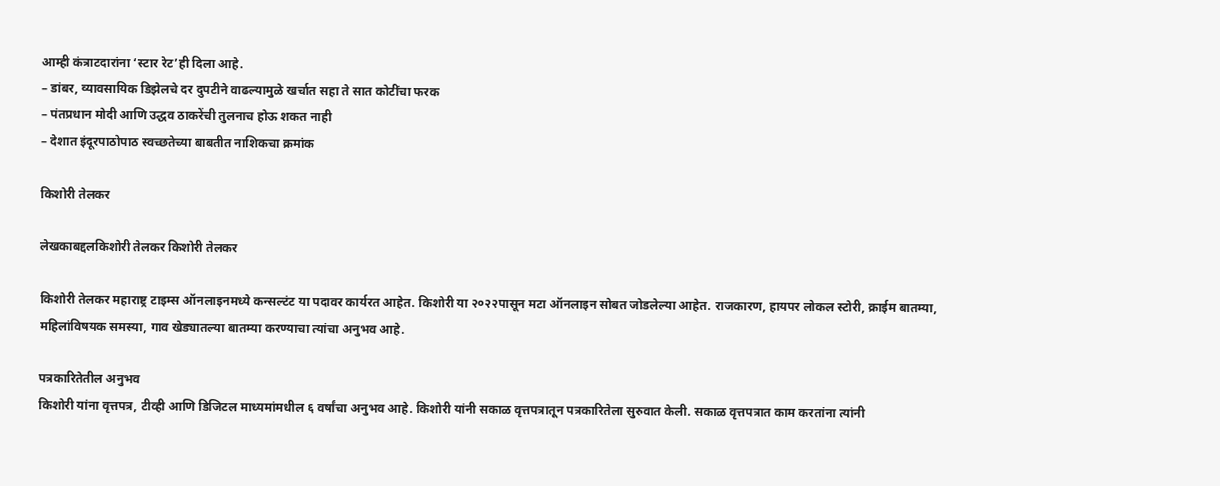आम्ही कंत्राटदारांना ‘स्टार रेट’ही दिला आहे.
– डांबर, व्यावसायिक डिझेलचे दर दुपटीने वाढल्यामुळे खर्चात सहा ते सात कोटींचा फरक
– पंतप्रधान मोदी आणि उद्धव ठाकरेंची तुलनाच होऊ शकत नाही
– देशात इंदूरपाठोपाठ स्वच्छतेच्या बाबतीत नाशिकचा क्रमांक

किशोरी तेलकर

लेखकाबद्दलकिशोरी तेलकर किशोरी तेलकर

किशोरी तेलकर महाराष्ट्र टाइम्स ऑनलाइनमध्ये कन्सल्टंट या पदावर कार्यरत आहेत. किशोरी या २०२२पासून मटा ऑनलाइन सोबत जोडलेल्या आहेत. राजकारण, हायपर लोकल स्टोरी, क्राईम बातम्या, महिलांविषयक समस्या, गाव खेड्यातल्या बातम्या करण्याचा त्यांचा अनुभव आहे.

पत्रकारितेतील अनुभव
किशोरी यांना वृत्तपत्र, टीव्ही आणि डिजिटल माध्यमांमधील ६ वर्षांचा अनुभव आहे. किशोरी यांनी सकाळ वृत्तपत्रातून पत्रकारितेला सुरुवात केली. सकाळ वृत्तपत्रात काम करतांना त्यांनी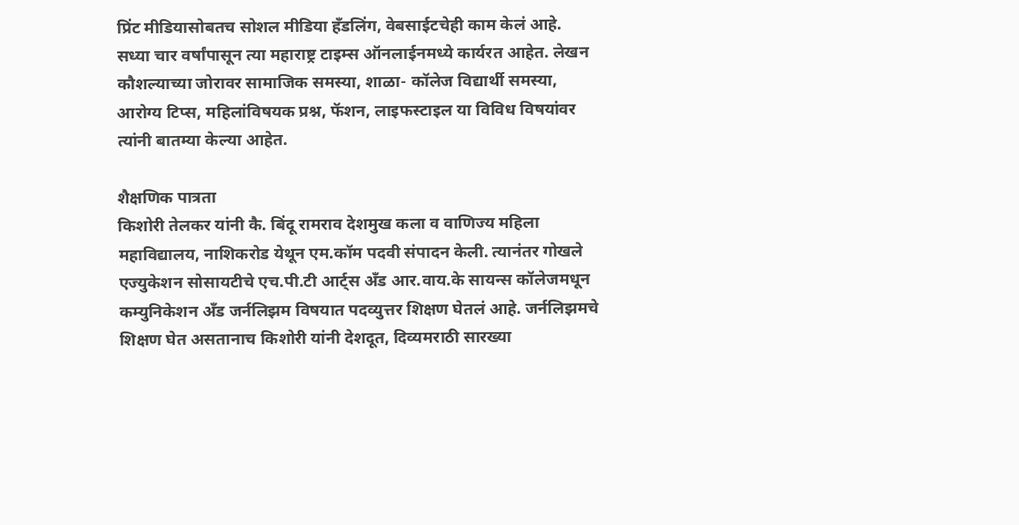प्रिंट मीडियासोबतच सोशल मीडिया हॅंडलिंग, वेबसाईटचेही काम केलं आहे. सध्या चार वर्षांपासून त्या महाराष्ट्र टाइम्स ऑनलाईनमध्ये कार्यरत आहेत. लेखन कौशल्याच्या जोरावर सामाजिक समस्या, शाळा- कॉलेज विद्यार्थी समस्या, आरोग्य टिप्स, महिलांविषयक प्रश्न, फॅशन, लाइफस्टाइल या विविध विषयांवर त्यांनी बातम्या केल्या आहेत.

शैक्षणिक पात्रता
किशोरी तेलकर यांनी कै. बिंदू रामराव देशमुख कला व वाणिज्य महिला महाविद्यालय, नाशिकरोड येथून एम.कॉम पदवी संपादन केली. त्यानंतर गोखले एज्युकेशन सोसायटीचे एच.पी.टी आर्ट्स अँड आर.वाय.के सायन्स कॉलेजमधून कम्युनिकेशन अँड जर्नलिझम विषयात पदव्युत्तर शिक्षण घेतलं आहे. जर्नलिझमचे शिक्षण घेत असतानाच किशोरी यांनी देशदूत, दिव्यमराठी सारख्या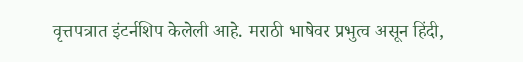वृत्तपत्रात इंटर्नशिप केलेली आहे. मराठी भाषेवर प्रभुत्व असून हिंदी,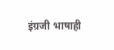इंग्रजी भाषाही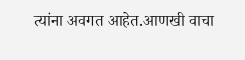त्यांना अवगत आहेत.आणखी वाचा